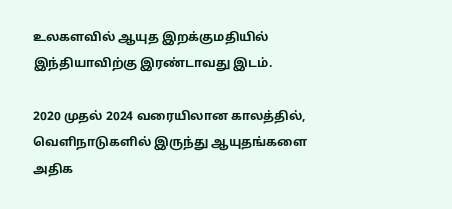உலகளவில் ஆயுத இறக்குமதியில் இந்தியாவிற்கு இரண்டாவது இடம்.

2020 முதல் 2024 வரையிலான காலத்தில், வெளிநாடுகளில் இருந்து ஆயுதங்களை அதிக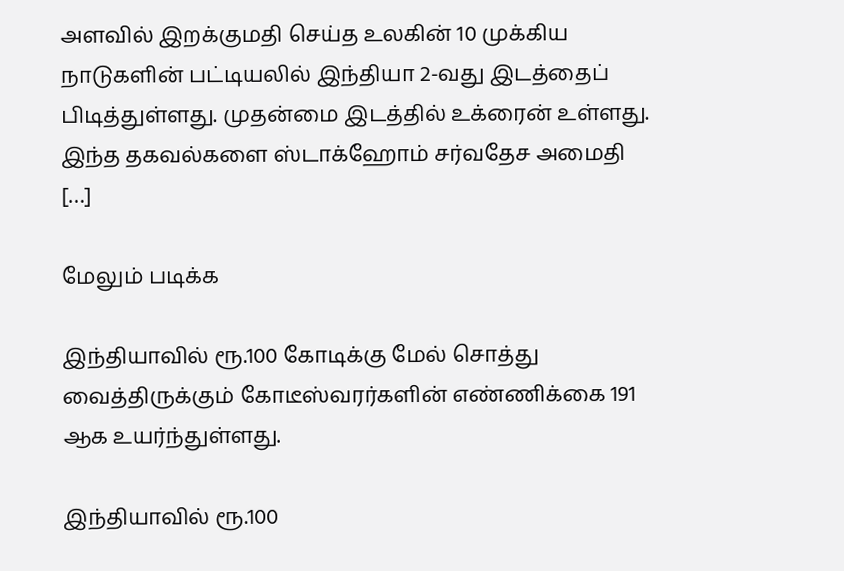அளவில் இறக்குமதி செய்த உலகின் 10 முக்கிய நாடுகளின் பட்டியலில் இந்தியா 2-வது இடத்தைப் பிடித்துள்ளது. முதன்மை இடத்தில் உக்ரைன் உள்ளது. இந்த தகவல்களை ஸ்டாக்ஹோம் சர்வதேச அமைதி […]

மேலும் படிக்க

இந்தியாவில் ரூ.100 கோடிக்கு மேல் சொத்து வைத்திருக்கும் கோடீஸ்வரர்களின் எண்ணிக்கை 191 ஆக உயர்ந்துள்ளது.

இந்தியாவில் ரூ.100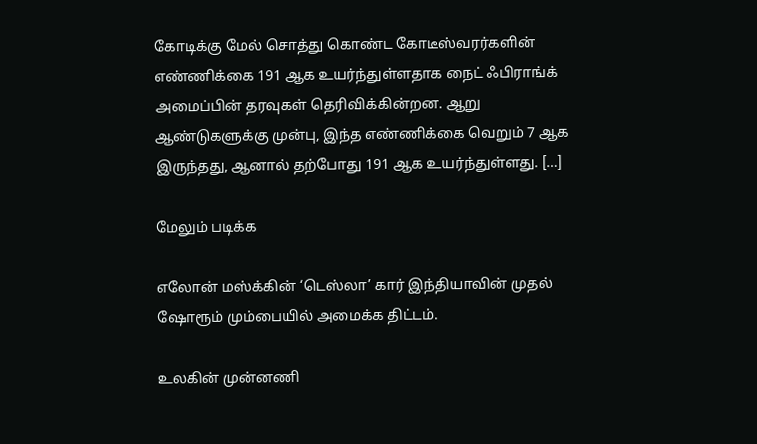கோடிக்கு மேல் சொத்து கொண்ட கோடீஸ்வரர்களின் எண்ணிக்கை 191 ஆக உயர்ந்துள்ளதாக நைட் ஃபிராங்க் அமைப்பின் தரவுகள் தெரிவிக்கின்றன. ஆறு ஆண்டுகளுக்கு முன்பு, இந்த எண்ணிக்கை வெறும் 7 ஆக இருந்தது, ஆனால் தற்போது 191 ஆக உயர்ந்துள்ளது. […]

மேலும் படிக்க

எலோன் மஸ்க்கின் ‘டெஸ்லா’ கார் இந்தியாவின் முதல் ஷோரூம் மும்பையில் அமைக்க திட்டம்.

உலகின் முன்னணி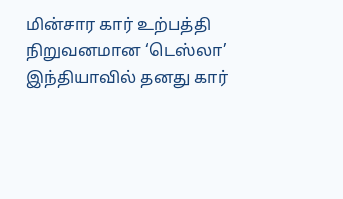மின்சார கார் உற்பத்தி நிறுவனமான ‘டெஸ்லா’ இந்தியாவில் தனது கார்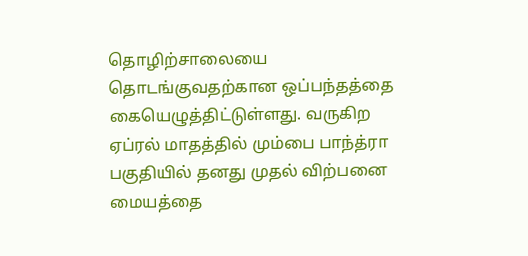தொழிற்சாலையை தொடங்குவதற்கான ஒப்பந்தத்தை கையெழுத்திட்டுள்ளது. வருகிற ஏப்ரல் மாதத்தில் மும்பை பாந்த்ரா பகுதியில் தனது முதல் விற்பனை மையத்தை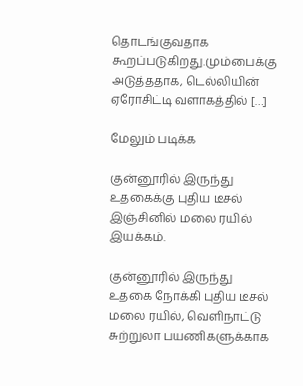தொடங்குவதாக கூறப்படுகிறது.மும்பைக்கு அடுத்ததாக, டெல்லியின் ஏரோசிட்டி வளாகத்தில் […]

மேலும் படிக்க

குன்னூரில் இருந்து உதகைக்கு புதிய டீசல் இஞ்சினில் மலை ரயில் இயக்கம்.

குன்னூரில் இருந்து உதகை நோக்கி புதிய டீசல் மலை ரயில், வெளிநாட்டு சுற்றுலா பயணிகளுக்காக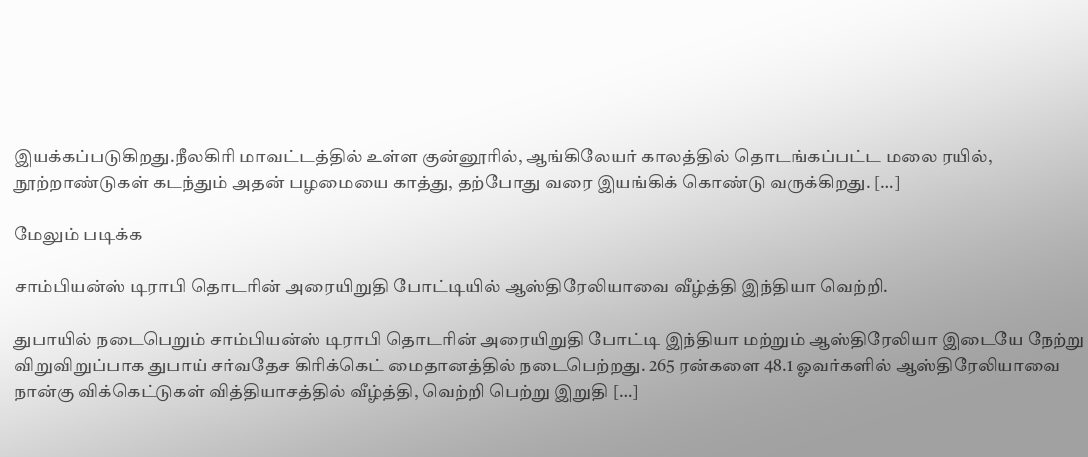இயக்கப்படுகிறது.நீலகிரி மாவட்டத்தில் உள்ள குன்னூரில், ஆங்கிலேயர் காலத்தில் தொடங்கப்பட்ட மலை ரயில், நூற்றாண்டுகள் கடந்தும் அதன் பழமையை காத்து, தற்போது வரை இயங்கிக் கொண்டு வருக்கிறது. […]

மேலும் படிக்க

சாம்பியன்ஸ் டிராபி தொடரின் அரையிறுதி போட்டியில் ஆஸ்திரேலியாவை வீழ்த்தி இந்தியா வெற்றி.

துபாயில் நடைபெறும் சாம்பியன்ஸ் டிராபி தொடரின் அரையிறுதி போட்டி இந்தியா மற்றும் ஆஸ்திரேலியா இடையே நேற்று விறுவிறுப்பாக துபாய் சர்வதேச கிரிக்கெட் மைதானத்தில் நடைபெற்றது. 265 ரன்களை 48.1 ஓவர்களில் ஆஸ்திரேலியாவை நான்கு விக்கெட்டுகள் வித்தியாசத்தில் வீழ்த்தி, வெற்றி பெற்று இறுதி […]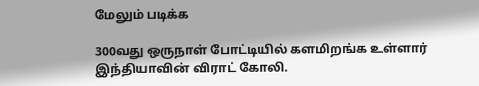மேலும் படிக்க

300வது ஒருநாள் போட்டியில் களமிறங்க உள்ளார் இந்தியாவின் விராட் கோலி.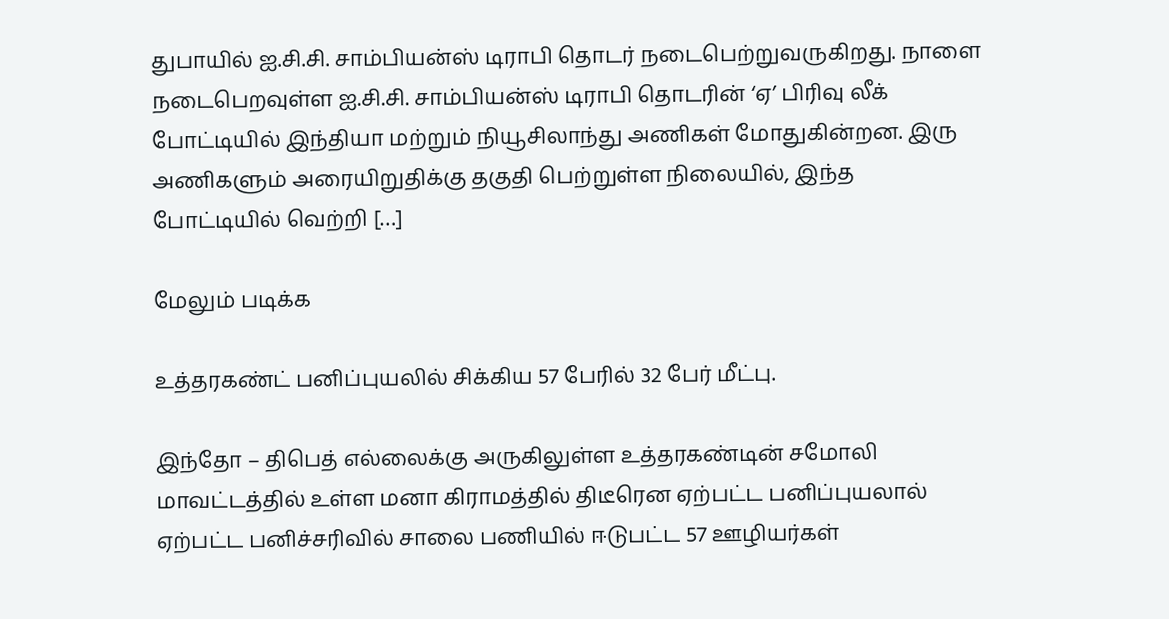துபாயில் ஐ.சி.சி. சாம்பியன்ஸ் டிராபி தொடர் நடைபெற்றுவருகிறது. நாளை நடைபெறவுள்ள ஐ.சி.சி. சாம்பியன்ஸ் டிராபி தொடரின் ‘ஏ’ பிரிவு லீக் போட்டியில் இந்தியா மற்றும் நியூசிலாந்து அணிகள் மோதுகின்றன. இரு அணிகளும் அரையிறுதிக்கு தகுதி பெற்றுள்ள நிலையில், இந்த போட்டியில் வெற்றி […]

மேலும் படிக்க

உத்தரகண்ட் பனிப்புயலில் சிக்கிய 57 பேரில் 32 பேர் மீட்பு.

இந்தோ – திபெத் எல்லைக்கு அருகிலுள்ள உத்தரகண்டின் சமோலி மாவட்டத்தில் உள்ள மனா கிராமத்தில் திடீரென ஏற்பட்ட பனிப்புயலால் ஏற்பட்ட பனிச்சரிவில் சாலை பணியில் ஈடுபட்ட 57 ஊழியர்கள்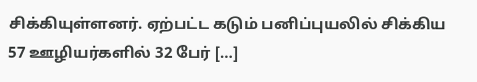சிக்கியுள்ளனர். ஏற்பட்ட கடும் பனிப்புயலில் சிக்கிய 57 ஊழியர்களில் 32 பேர் […]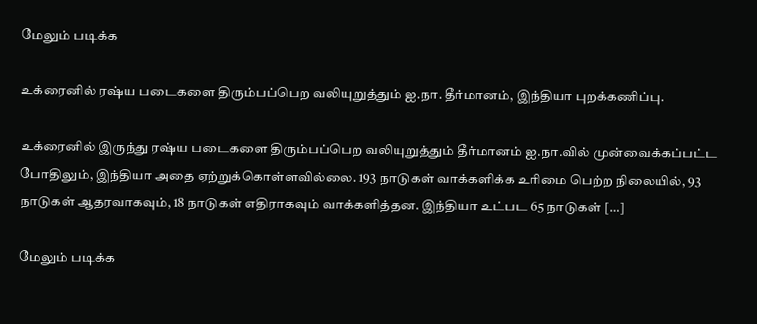மேலும் படிக்க

உக்ரைனில் ரஷ்ய படைகளை திரும்பப்பெற வலியுறுத்தும் ஐ.நா. தீர்மானம், இந்தியா புறக்கணிப்பு.

உக்ரைனில் இருந்து ரஷ்ய படைகளை திரும்பப்பெற வலியுறுத்தும் தீர்மானம் ஐ.நா.வில் முன்வைக்கப்பட்ட போதிலும், இந்தியா அதை ஏற்றுக்கொள்ளவில்லை. 193 நாடுகள் வாக்களிக்க உரிமை பெற்ற நிலையில், 93 நாடுகள் ஆதரவாகவும், 18 நாடுகள் எதிராகவும் வாக்களித்தன. இந்தியா உட்பட 65 நாடுகள் […]

மேலும் படிக்க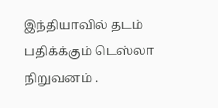இந்தியாவில் தடம் பதிக்க்கும் டெஸ்லா நிறுவனம் .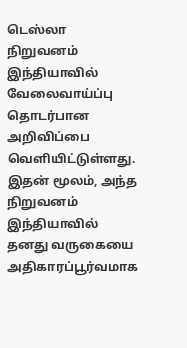டெஸ்லா நிறுவனம் இந்தியாவில் வேலைவாய்ப்பு தொடர்பான அறிவிப்பை வெளியிட்டுள்ளது. இதன் மூலம், அந்த நிறுவனம் இந்தியாவில் தனது வருகையை அதிகாரப்பூர்வமாக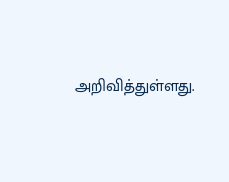அறிவித்துள்ளது.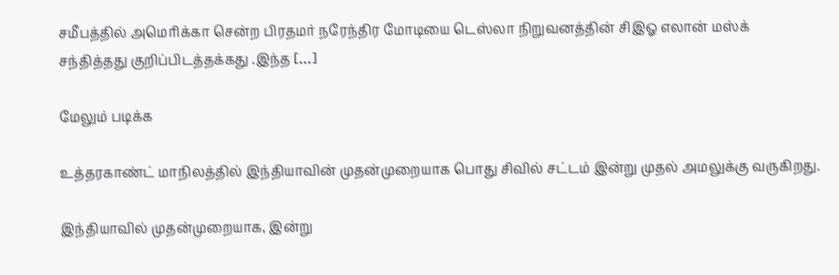சமீபத்தில் அமெரிக்கா சென்ற பிரதமர் நரேந்திர மோடியை டெஸ்லா நிறுவனத்தின் சிஇஓ எலான் மஸ்க் சந்தித்தது குறிப்பிடத்தக்கது .இந்த […]

மேலும் படிக்க

உத்தரகாண்ட் மாநிலத்தில் இந்தியாவின் முதன்முறையாக பொது சிவில் சட்டம் இன்று முதல் அமலுக்கு வருகிறது.

இந்தியாவில் முதன்முறையாக, இன்று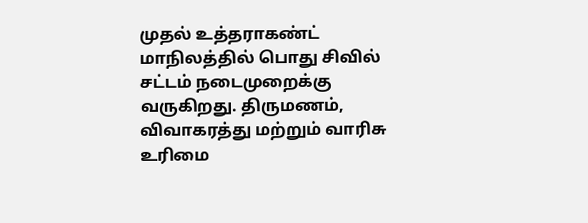முதல் உத்தராகண்ட் மாநிலத்தில் பொது சிவில் சட்டம் நடைமுறைக்கு வருகிறது. திருமணம், விவாகரத்து மற்றும் வாரிசு உரிமை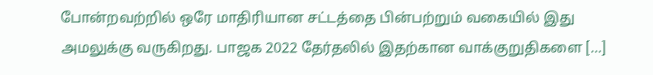போன்றவற்றில் ஒரே மாதிரியான சட்டத்தை பின்பற்றும் வகையில் இது அமலுக்கு வருகிறது. பாஜக 2022 தேர்தலில் இதற்கான வாக்குறுதிகளை […]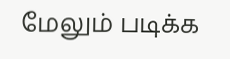மேலும் படிக்க